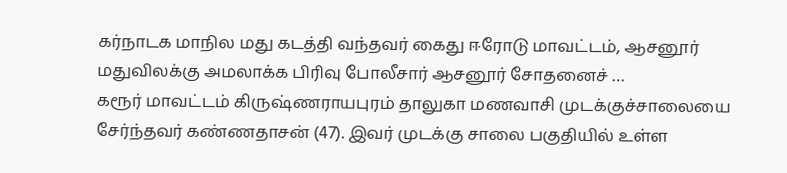கர்நாடக மாநில மது கடத்தி வந்தவர் கைது ஈரோடு மாவட்டம், ஆசனூர் மதுவிலக்கு அமலாக்க பிரிவு போலீசார் ஆசனூர் சோதனைச் …
கரூர் மாவட்டம் கிருஷ்ணராயபுரம் தாலுகா மணவாசி முடக்குச்சாலையை சேர்ந்தவர் கண்ணதாசன் (47). இவர் முடக்கு சாலை பகுதியில் உள்ள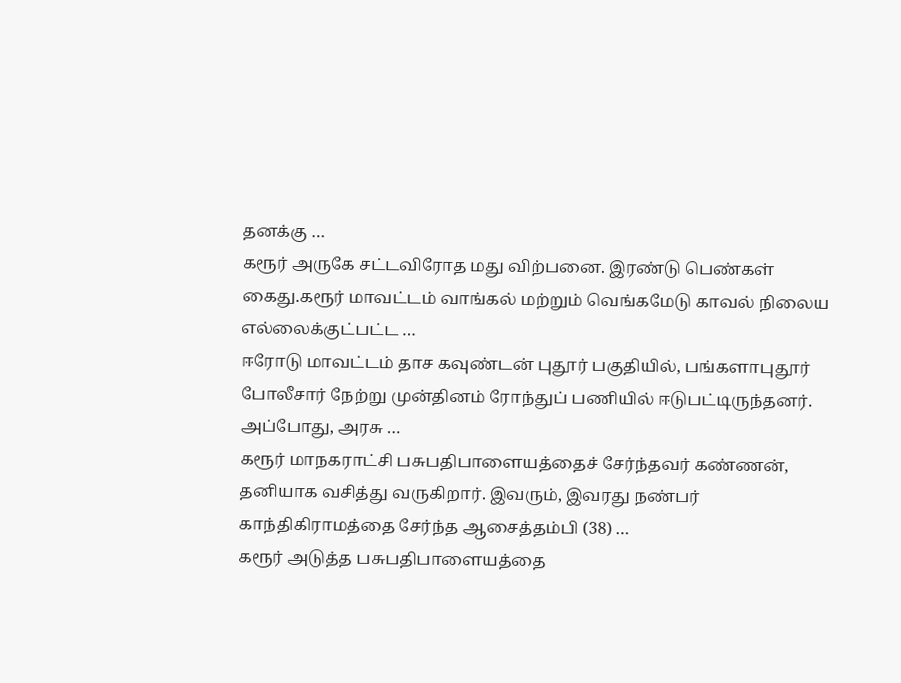தனக்கு …
கரூர் அருகே சட்டவிரோத மது விற்பனை. இரண்டு பெண்கள் கைது.கரூர் மாவட்டம் வாங்கல் மற்றும் வெங்கமேடு காவல் நிலைய எல்லைக்குட்பட்ட …
ஈரோடு மாவட்டம் தாச கவுண்டன் புதூர் பகுதியில், பங்களாபுதூர் போலீசார் நேற்று முன்தினம் ரோந்துப் பணியில் ஈடுபட்டிருந்தனர். அப்போது, அரசு …
கரூர் மாநகராட்சி பசுபதிபாளையத்தைச் சேர்ந்தவர் கண்ணன், தனியாக வசித்து வருகிறார். இவரும், இவரது நண்பர் காந்திகிராமத்தை சேர்ந்த ஆசைத்தம்பி (38) …
கரூர் அடுத்த பசுபதிபாளையத்தை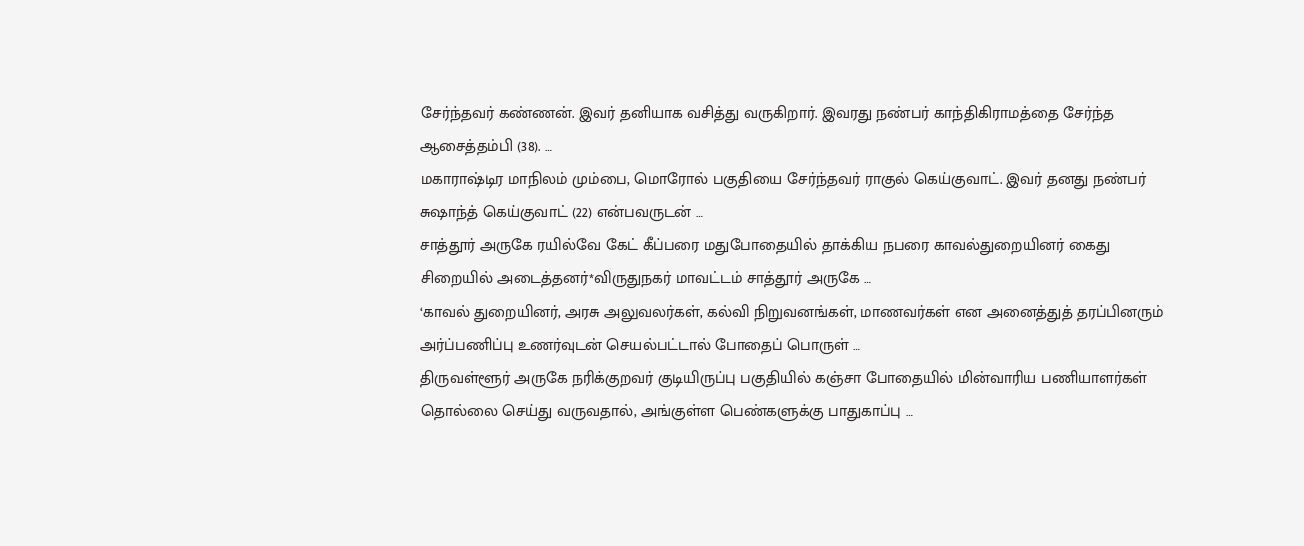சேர்ந்தவர் கண்ணன். இவர் தனியாக வசித்து வருகிறார். இவரது நண்பர் காந்திகிராமத்தை சேர்ந்த ஆசைத்தம்பி (38). …
மகாராஷ்டிர மாநிலம் மும்பை, மொரோல் பகுதியை சேர்ந்தவர் ராகுல் கெய்குவாட். இவர் தனது நண்பர் சுஷாந்த் கெய்குவாட் (22) என்பவருடன் …
சாத்தூர் அருகே ரயில்வே கேட் கீப்பரை மதுபோதையில் தாக்கிய நபரை காவல்துறையினர் கைது சிறையில் அடைத்தனர்*விருதுநகர் மாவட்டம் சாத்தூர் அருகே …
‘காவல் துறையினர், அரசு அலுவலர்கள், கல்வி நிறுவனங்கள், மாணவர்கள் என அனைத்துத் தரப்பினரும் அர்ப்பணிப்பு உணர்வுடன் செயல்பட்டால் போதைப் பொருள் …
திருவள்ளூர் அருகே நரிக்குறவர் குடியிருப்பு பகுதியில் கஞ்சா போதையில் மின்வாரிய பணியாளர்கள் தொல்லை செய்து வருவதால், அங்குள்ள பெண்களுக்கு பாதுகாப்பு …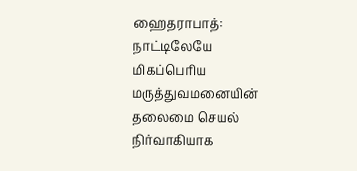ஹைதராபாத்: நாட்டிலேயே மிகப்பெரிய மருத்துவமனையின் தலைமை செயல் நிர்வாகியாக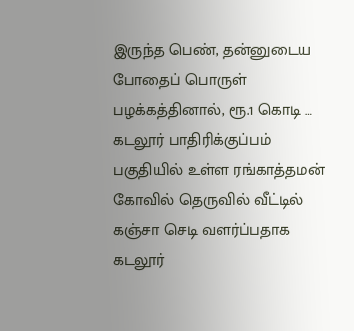இருந்த பெண், தன்னுடைய போதைப் பொருள் பழக்கத்தினால், ரூ.1 கொடி …
கடலூர் பாதிரிக்குப்பம் பகுதியில் உள்ள ரங்காத்தமன் கோவில் தெருவில் வீட்டில் கஞ்சா செடி வளர்ப்பதாக கடலூர்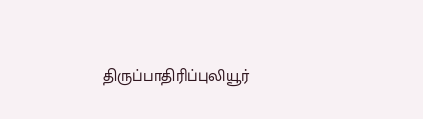திருப்பாதிரிப்புலியூர்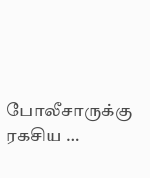போலீசாருக்கு ரகசிய …